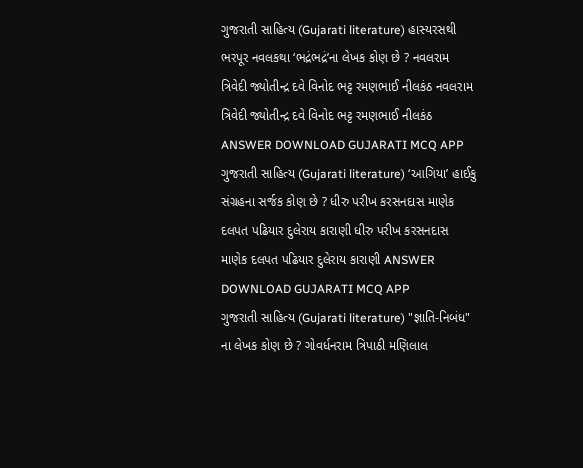ગુજરાતી સાહિત્ય (Gujarati literature) હાસ્યરસથી ભરપૂર નવલકથા ‘ભદ્રંભદ્રં’ના લેખક કોણ છે ? નવલરામ ત્રિવેદી જ્યોતીન્દ્ર દવે વિનોદ ભટ્ટ રમણભાઈ નીલકંઠ નવલરામ ત્રિવેદી જ્યોતીન્દ્ર દવે વિનોદ ભટ્ટ રમણભાઈ નીલકંઠ ANSWER DOWNLOAD GUJARATI MCQ APP
ગુજરાતી સાહિત્ય (Gujarati literature) ‘આગિયા’ હાઈકુ સંગ્રહના સર્જક કોણ છે ? ધીરુ પરીખ કરસનદાસ માણેક દલપત પઢિયાર દુલેરાય કારાણી ધીરુ પરીખ કરસનદાસ માણેક દલપત પઢિયાર દુલેરાય કારાણી ANSWER DOWNLOAD GUJARATI MCQ APP
ગુજરાતી સાહિત્ય (Gujarati literature) "જ્ઞાતિ-નિબંધ" ના લેખક કોણ છે ? ગોવર્ધનરામ ત્રિપાઠી મણિલાલ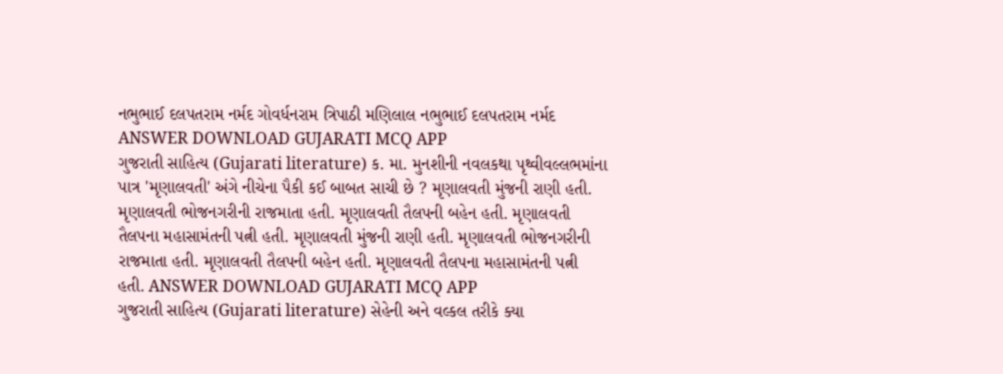નભુભાઈ દલપતરામ નર્મદ ગોવર્ધનરામ ત્રિપાઠી મણિલાલ નભુભાઈ દલપતરામ નર્મદ ANSWER DOWNLOAD GUJARATI MCQ APP
ગુજરાતી સાહિત્ય (Gujarati literature) ક. મા. મુનશીની નવલકથા પૃથ્વીવલ્લભમાંના પાત્ર 'મૃણાલવતી' અંગે નીચેના પૈકી કઈ બાબત સાચી છે ? મૃણાલવતી મુંજની રાણી હતી. મૃણાલવતી ભોજનગરીની રાજમાતા હતી. મૃણાલવતી તૈલપની બહેન હતી. મૃણાલવતી તૈલપના મહાસામંતની પત્ની હતી. મૃણાલવતી મુંજની રાણી હતી. મૃણાલવતી ભોજનગરીની રાજમાતા હતી. મૃણાલવતી તૈલપની બહેન હતી. મૃણાલવતી તૈલપના મહાસામંતની પત્ની હતી. ANSWER DOWNLOAD GUJARATI MCQ APP
ગુજરાતી સાહિત્ય (Gujarati literature) સેહેની અને વલ્કલ તરીકે ક્યા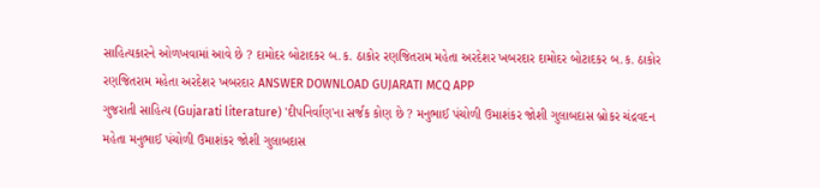સાહિત્યકારને ઓળખવામાં આવે છે ? દામોદર બોટાદકર બ.ક. ઠાકોર રણજિતરામ મહેતા અરદેશર ખબરદાર દામોદર બોટાદકર બ.ક. ઠાકોર રણજિતરામ મહેતા અરદેશર ખબરદાર ANSWER DOWNLOAD GUJARATI MCQ APP
ગુજરાતી સાહિત્ય (Gujarati literature) 'દીપનિર્વાણ'ના સર્જક કોણ છે ? મનુભાઈ પંચોળી ઉમાશંકર જોશી ગુલાબદાસ બ્રોકર ચંદ્રવદન મહેતા મનુભાઈ પંચોળી ઉમાશંકર જોશી ગુલાબદાસ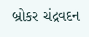બ્રોકર ચંદ્રવદન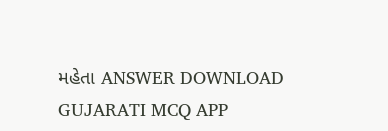મહેતા ANSWER DOWNLOAD GUJARATI MCQ APP